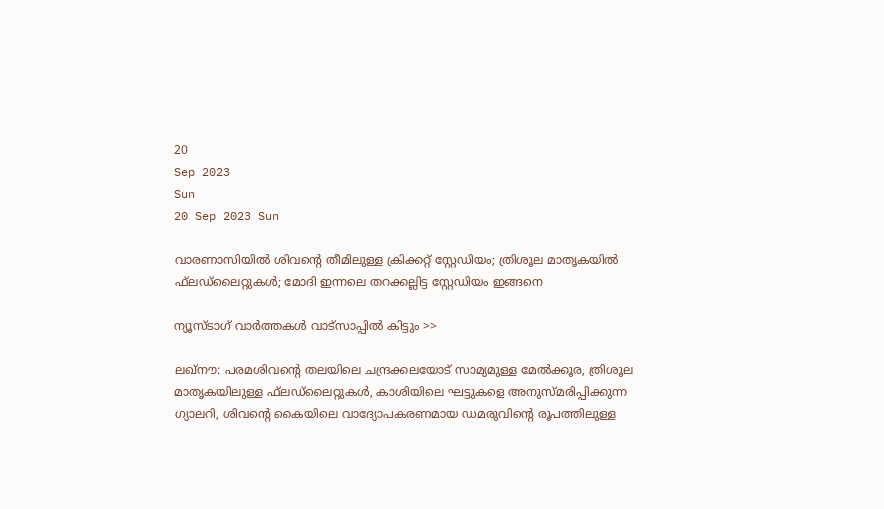20
Sep 2023
Sun
20 Sep 2023 Sun

വാരണാസിയില്‍ ശിവന്റെ തീമിലുള്ള ക്രിക്കറ്റ് സ്റ്റേഡിയം; ത്രിശൂല മാതൃകയില്‍ ഫ്‌ലഡ്‌ലൈറ്റുകള്‍; മോദി ഇന്നലെ തറക്കല്ലിട്ട സ്റ്റേഡിയം ഇങ്ങനെ

ന്യൂസ്ടാഗ് വാര്‍ത്തകള്‍ വാട്‌സാപ്പില്‍ കിട്ടും >>

ലഖ്‌നൗ: പരമശിവന്റെ തലയിലെ ചന്ദ്രക്കലയോട് സാമ്യമുള്ള മേല്‍ക്കൂര, ത്രിശൂല മാതൃകയിലുള്ള ഫ്‌ലഡ്‌ലൈറ്റുകള്‍, കാശിയിലെ ഘട്ടുകളെ അനുസ്മരിപ്പിക്കുന്ന ഗ്യാലറി, ശിവന്റെ കൈയിലെ വാദ്യോപകരണമായ ഡമരുവിന്റെ രൂപത്തിലുള്ള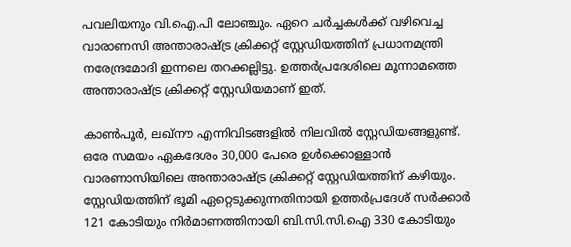പവലിയനും വി.ഐ.പി ലോഞ്ചും. ഏറെ ചര്‍ച്ചകള്‍ക്ക് വഴിവെച്ച വാരാണസി അന്താരാഷ്ട്ര ക്രിക്കറ്റ് സ്റ്റേഡിയത്തിന് പ്രധാനമന്ത്രി നരേന്ദ്രമോദി ഇന്നലെ തറക്കല്ലിട്ടു. ഉത്തര്‍പ്രദേശിലെ മൂന്നാമത്തെ അന്താരാഷ്ട്ര ക്രിക്കറ്റ് സ്റ്റേഡിയമാണ് ഇത്.

കാണ്‍പൂര്‍, ലഖ്‌നൗ എന്നിവിടങ്ങളില്‍ നിലവില്‍ സ്റ്റേഡിയങ്ങളുണ്ട്. ഒരേ സമയം ഏകദേശം 30,000 പേരെ ഉള്‍ക്കൊള്ളാന്‍ വാരണാസിയിലെ അന്താരാഷ്ട്ര ക്രിക്കറ്റ് സ്റ്റേഡിയത്തിന് കഴിയും. സ്റ്റേഡിയത്തിന് ഭൂമി ഏറ്റെടുക്കുന്നതിനായി ഉത്തര്‍പ്രദേശ് സര്‍ക്കാര്‍ 121 കോടിയും നിര്‍മാണത്തിനായി ബി.സി.സി.ഐ 330 കോടിയും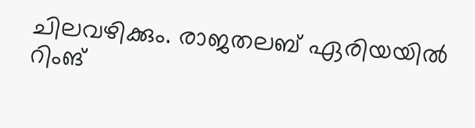ചിലവഴിക്കും. രാജതലബ് ഏരിയയില്‍ റിംങ്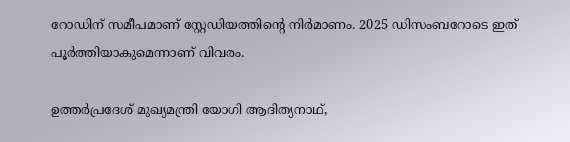റോഡിന് സമീപമാണ് സ്റ്റേഡിയത്തിന്റെ നിര്‍മാണം. 2025 ഡിസംബറോടെ ഇത് പൂര്‍ത്തിയാകുമെന്നാണ് വിവരം.

ഉത്തര്‍പ്രദേശ് മുഖ്യമന്ത്രി യോഗി ആദിത്യനാഥ്,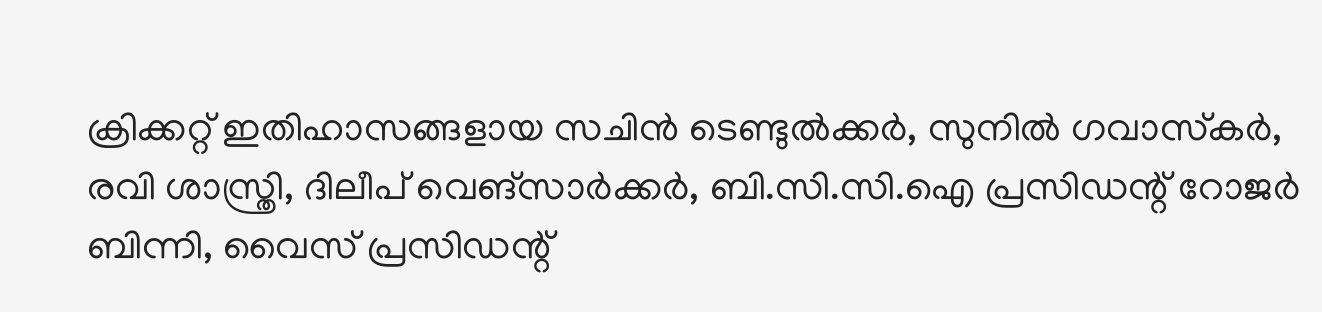ക്രിക്കറ്റ് ഇതിഹാസങ്ങളായ സചിന്‍ ടെണ്ടുല്‍ക്കര്‍, സുനില്‍ ഗവാസ്‌കര്‍, രവി ശാസ്ത്രി, ദിലീപ് വെങ്‌സാര്‍ക്കര്‍, ബി.സി.സി.ഐ പ്രസിഡന്റ് റോജര്‍ ബിന്നി, വൈസ് പ്രസിഡന്റ്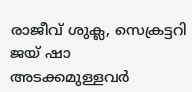രാജീവ് ശുക്ല, സെക്രട്ടറി ജയ് ഷാ അടക്കമുള്ളവര്‍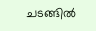ചടങ്ങില്‍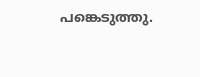പങ്കെടുത്തു.